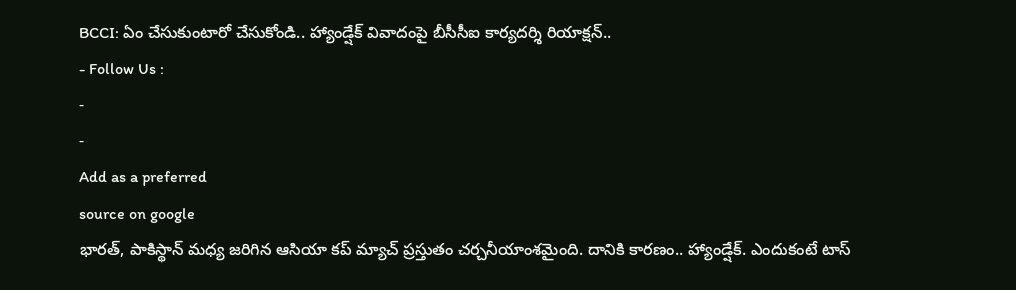BCCI: ఏం చేసుకుంటారో చేసుకోండి.. హ్యాండ్షేక్ వివాదంపై బీసీసీఐ కార్యదర్శి రియాక్షన్..
- Follow Us :
-
-
Add as a preferred
source on google
భారత్, పాకిస్థాన్ మధ్య జరిగిన ఆసియా కప్ మ్యాచ్ ప్రస్తుతం చర్చనీయాంశమైంది. దానికి కారణం.. హ్యాండ్షేక్. ఎందుకంటే టాస్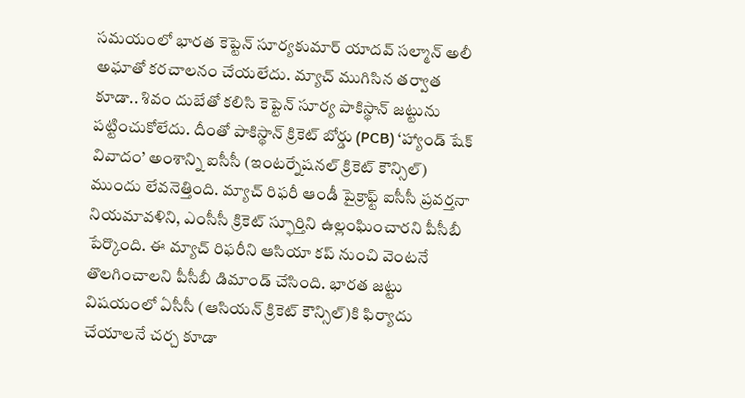సమయంలో భారత కెప్టెన్ సూర్యకుమార్ యాదవ్ సల్మాన్ అలీ అఘాతో కరచాలనం చేయలేదు. మ్యాచ్ ముగిసిన తర్వాత కూడా.. శివం దుబేతో కలిసి కెప్టెన్ సూర్య పాకిస్థాన్ జట్టును పట్టించుకోలేదు. దీంతో పాకిస్థాన్ క్రికెట్ బోర్డు (PCB) ‘హ్యాండ్ షేక్ వివాదం’ అంశాన్ని ఐసీసీ (ఇంటర్నేషనల్ క్రికెట్ కౌన్సిల్) ముందు లేవనెత్తింది. మ్యాచ్ రిఫరీ ఆండీ పైక్రాఫ్ట్ ఐసీసీ ప్రవర్తనా నియమావళిని, ఎంసీసీ క్రికెట్ స్ఫూర్తిని ఉల్లంఘించారని పీసీబీ పేర్కొంది. ఈ మ్యాచ్ రిఫరీని ఆసియా కప్ నుంచి వెంటనే తొలగించాలని పీసీబీ డిమాండ్ చేసింది. భారత జట్టు విషయంలో ఏసీసీ (ఆసియన్ క్రికెట్ కౌన్సిల్)కి ఫిర్యాదు చేయాలనే చర్చ కూడా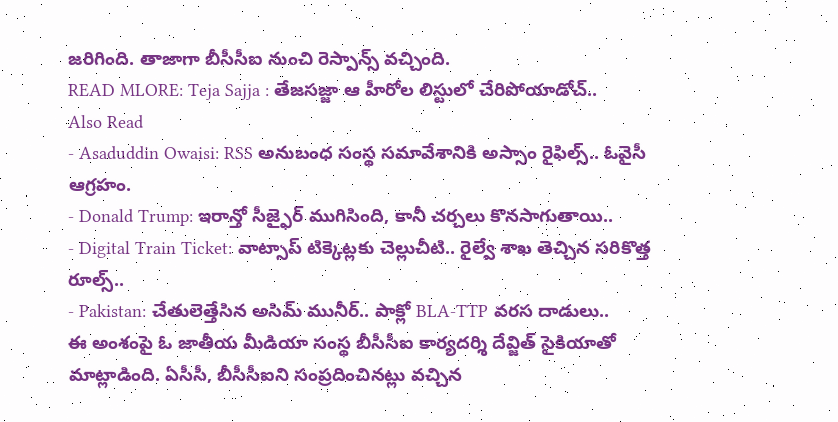జరిగింది. తాజాగా బీసీసీఐ నుంచి రెస్పాన్స్ వచ్చింది.
READ MLORE: Teja Sajja : తేజసజ్జా ఆ హీరోల లిస్టులో చేరిపోయాడోచ్..
Also Read
- Asaduddin Owaisi: RSS అనుబంధ సంస్థ సమావేశానికి అస్సాం రైఫిల్స్.. ఓవైసీ ఆగ్రహం.
- Donald Trump: ఇరాన్తో సీజ్ఫైర్ ముగిసింది, కానీ చర్చలు కొనసాగుతాయి..
- Digital Train Ticket: వాట్సాప్ టిక్కెట్లకు చెల్లుచీటి.. రైల్వే శాఖ తెచ్చిన సరికొత్త రూల్స్..
- Pakistan: చేతులెత్తేసిన అసిమ్ మునీర్.. పాక్లో BLA-TTP వరస దాడులు..
ఈ అంశంపై ఓ జాతీయ మీడియా సంస్థ బీసీసీఐ కార్యదర్శి దేవ్జిత్ సైకియాతో మాట్లాడింది. ఏసీసీ, బీసీసీఐని సంప్రదించినట్లు వచ్చిన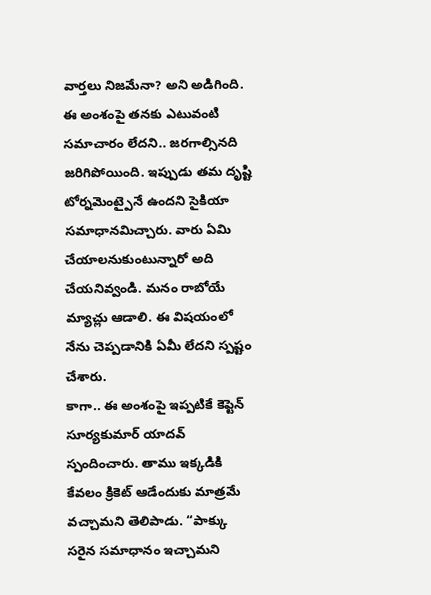వార్తలు నిజమేనా? అని అడిగింది. ఈ అంశంపై తనకు ఎటువంటి సమాచారం లేదని.. జరగాల్సినది జరిగిపోయింది. ఇప్పుడు తమ దృష్టి టోర్నమెంట్పైనే ఉందని సైకియా సమాధానమిచ్చారు. వారు ఏమి చేయాలనుకుంటున్నారో అది చేయనివ్వండి. మనం రాబోయే మ్యాచ్లు ఆడాలి. ఈ విషయంలో నేను చెప్పడానికి ఏమీ లేదని స్పష్టం చేశారు.
కాగా.. ఈ అంశంపై ఇప్పటికే కెప్టెన్ సూర్యకుమార్ యాదవ్ స్పందించారు. తాము ఇక్కడికి కేవలం క్రికెట్ ఆడేందుకు మాత్రమే వచ్చామని తెలిపాడు. “పాక్కు సరైన సమాధానం ఇచ్చామని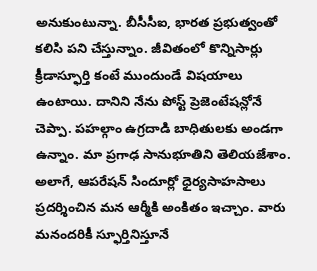అనుకుంటున్నా. బీసీసీఐ, భారత ప్రభుత్వంతో కలిసి పని చేస్తున్నాం. జీవితంలో కొన్నిసార్లు క్రీడాస్ఫూర్తి కంటే ముందుండే విషయాలు ఉంటాయి. దానిని నేను పోస్ట్ ప్రెజెంటేషన్లోనే చెప్పా. పహల్గాం ఉగ్రదాడి బాధితులకు అండగా ఉన్నాం. మా ప్రగాఢ సానుభూతిని తెలియజేశాం. అలాగే, ఆపరేషన్ సిందూర్లో ధైర్యసాహసాలు ప్రదర్శించిన మన ఆర్మీకి అంకితం ఇచ్చాం. వారు మనందరికీ స్ఫూర్తినిస్తూనే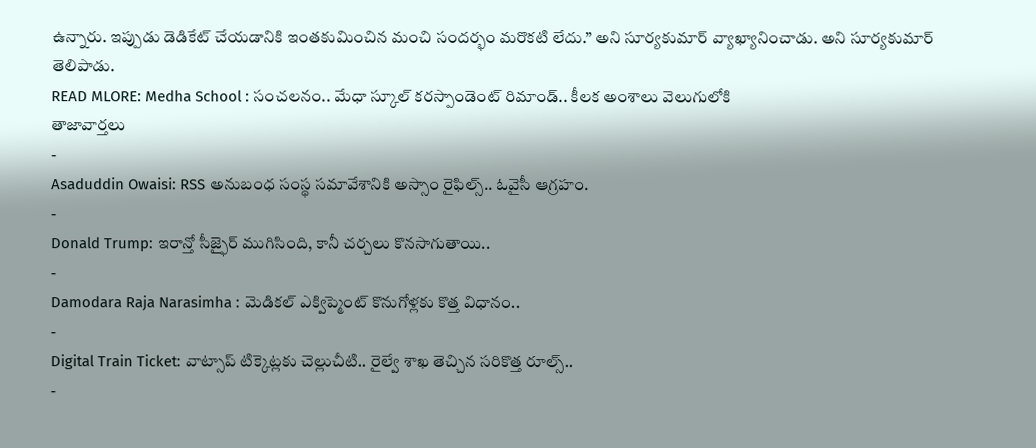ఉన్నారు. ఇప్పుడు డెడికేట్ చేయడానికి ఇంతకుమించిన మంచి సందర్భం మరొకటి లేదు.” అని సూర్యకుమార్ వ్యాఖ్యానించాడు. అని సూర్యకుమార్ తెలిపాడు.
READ MLORE: Medha School : సంచలనం.. మేధా స్కూల్ కరస్పాండెంట్ రిమాండ్.. కీలక అంశాలు వెలుగులోకి
తాజావార్తలు
-
Asaduddin Owaisi: RSS అనుబంధ సంస్థ సమావేశానికి అస్సాం రైఫిల్స్.. ఓవైసీ ఆగ్రహం.
-
Donald Trump: ఇరాన్తో సీజ్ఫైర్ ముగిసింది, కానీ చర్చలు కొనసాగుతాయి..
-
Damodara Raja Narasimha : మెడికల్ ఎక్విప్మెంట్ కొనుగోళ్లకు కొత్త విధానం..
-
Digital Train Ticket: వాట్సాప్ టిక్కెట్లకు చెల్లుచీటి.. రైల్వే శాఖ తెచ్చిన సరికొత్త రూల్స్..
-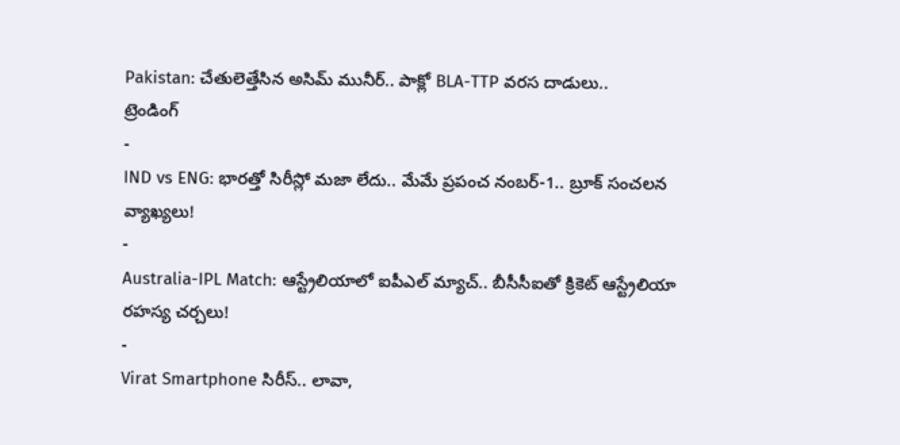Pakistan: చేతులెత్తేసిన అసిమ్ మునీర్.. పాక్లో BLA-TTP వరస దాడులు..
ట్రెండింగ్
-
IND vs ENG: భారత్తో సిరీస్లో మజా లేదు.. మేమే ప్రపంచ నంబర్-1.. బ్రూక్ సంచలన వ్యాఖ్యలు!
-
Australia-IPL Match: ఆస్ట్రేలియాలో ఐపీఎల్ మ్యాచ్.. బీసీసీఐతో క్రికెట్ ఆస్ట్రేలియా రహస్య చర్చలు!
-
Virat Smartphone సిరీస్.. లావా,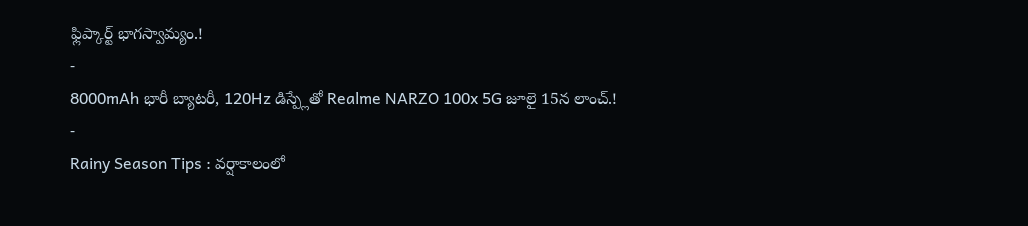ఫ్లిప్కార్ట్ భాగస్వామ్యం.!
-
8000mAh భారీ బ్యాటరీ, 120Hz డిస్ప్లేతో Realme NARZO 100x 5G జూలై 15న లాంచ్.!
-
Rainy Season Tips : వర్షాకాలంలో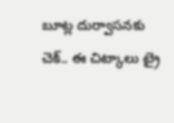బూట్ల దుర్వాసనకు చెక్.. ఈ చిట్కాలు ట్రై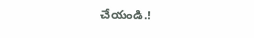చేయండి.!